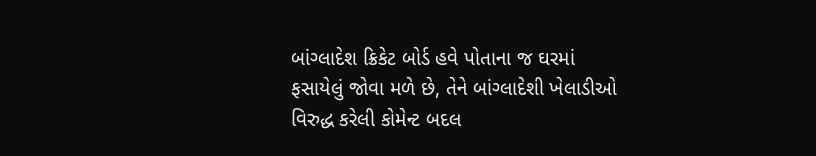બાંગ્લાદેશ ક્રિકેટ બોર્ડ હવે પોતાના જ ઘરમાં ફસાયેલું જોવા મળે છે, તેને બાંગ્લાદેશી ખેલાડીઓ વિરુદ્ધ કરેલી કોમેન્ટ બદલ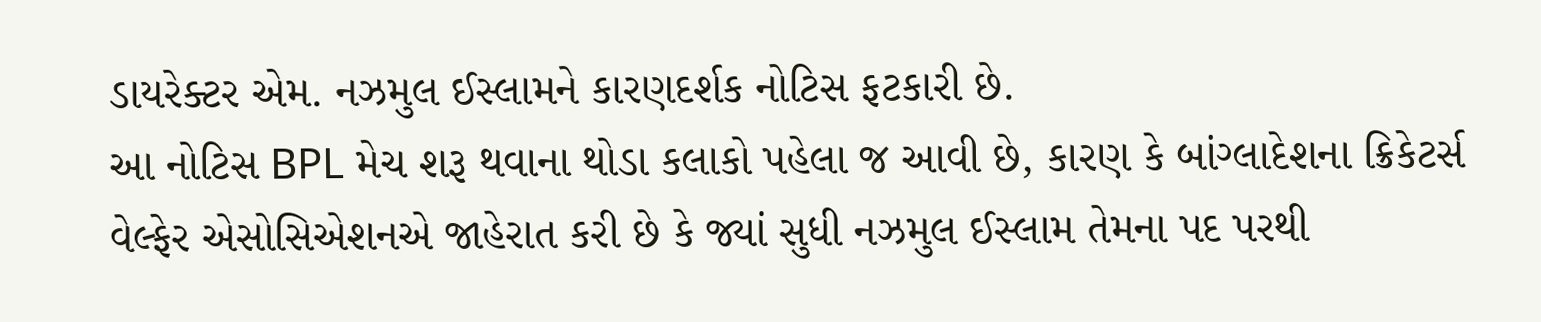ડાયરેક્ટર એમ. નઝમુલ ઈસ્લામને કારણદર્શક નોટિસ ફટકારી છે.
આ નોટિસ BPL મેચ શરૂ થવાના થોડા કલાકો પહેલા જ આવી છે, કારણ કે બાંગ્લાદેશના ક્રિકેટર્સ વેલ્ફેર એસોસિએશનએ જાહેરાત કરી છે કે જ્યાં સુધી નઝમુલ ઈસ્લામ તેમના પદ પરથી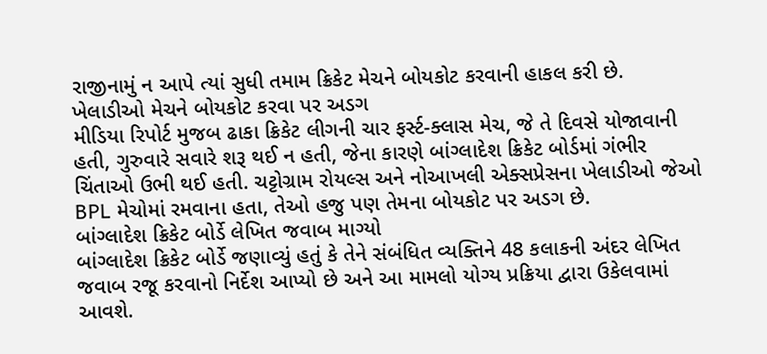રાજીનામું ન આપે ત્યાં સુધી તમામ ક્રિકેટ મેચને બોયકોટ કરવાની હાકલ કરી છે.
ખેલાડીઓ મેચને બોયકોટ કરવા પર અડગ
મીડિયા રિપોર્ટ મુજબ ઢાકા ક્રિકેટ લીગની ચાર ફર્સ્ટ-ક્લાસ મેચ, જે તે દિવસે યોજાવાની હતી, ગુરુવારે સવારે શરૂ થઈ ન હતી, જેના કારણે બાંગ્લાદેશ ક્રિકેટ બોર્ડમાં ગંભીર ચિંતાઓ ઉભી થઈ હતી. ચટ્ટોગ્રામ રોયલ્સ અને નોઆખલી એક્સપ્રેસના ખેલાડીઓ જેઓ BPL મેચોમાં રમવાના હતા, તેઓ હજુ પણ તેમના બોયકોટ પર અડગ છે.
બાંગ્લાદેશ ક્રિકેટ બોર્ડે લેખિત જવાબ માગ્યો
બાંગ્લાદેશ ક્રિકેટ બોર્ડે જણાવ્યું હતું કે તેને સંબંધિત વ્યક્તિને 48 કલાકની અંદર લેખિત જવાબ રજૂ કરવાનો નિર્દેશ આપ્યો છે અને આ મામલો યોગ્ય પ્રક્રિયા દ્વારા ઉકેલવામાં આવશે.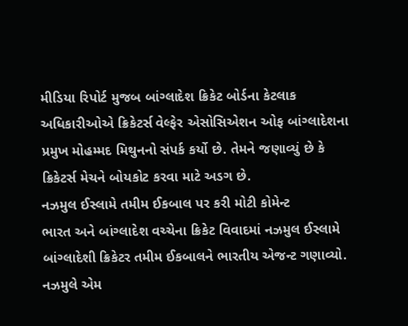મીડિયા રિપોર્ટ મુજબ બાંગ્લાદેશ ક્રિકેટ બોર્ડના કેટલાક અધિકારીઓએ ક્રિકેટર્સ વેલ્ફેર એસોસિએશન ઓફ બાંગ્લાદેશના પ્રમુખ મોહમ્મદ મિથુનનો સંપર્ક કર્યો છે. તેમને જણાવ્યું છે કે ક્રિકેટર્સ મેચને બોયકોટ કરવા માટે અડગ છે.
નઝમુલ ઈસ્લામે તમીમ ઈકબાલ પર કરી મોટી કોમેન્ટ
ભારત અને બાંગ્લાદેશ વચ્ચેના ક્રિકેટ વિવાદમાં નઝમુલ ઈસ્લામે બાંગ્લાદેશી ક્રિકેટર તમીમ ઈકબાલને ભારતીય એજન્ટ ગણાવ્યો. નઝમુલે એમ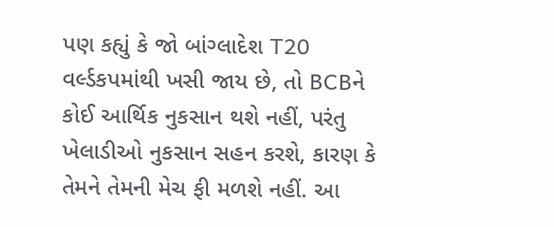પણ કહ્યું કે જો બાંગ્લાદેશ T20 વર્લ્ડકપમાંથી ખસી જાય છે, તો BCBને કોઈ આર્થિક નુકસાન થશે નહીં, પરંતુ ખેલાડીઓ નુકસાન સહન કરશે, કારણ કે તેમને તેમની મેચ ફી મળશે નહીં. આ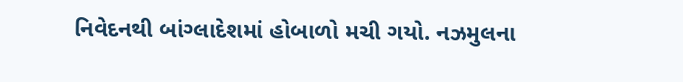નિવેદનથી બાંગ્લાદેશમાં હોબાળો મચી ગયો. નઝમુલના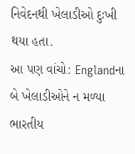નિવેદનથી ખેલાડીઓ દુઃખી થયા હતા.
આ પણ વાંચો: Englandના બે ખેલાડીઓને ન મળ્યા ભારતીય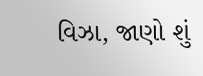વિઝા, જાણો શું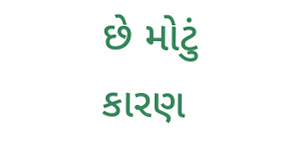છે મોટું કારણ